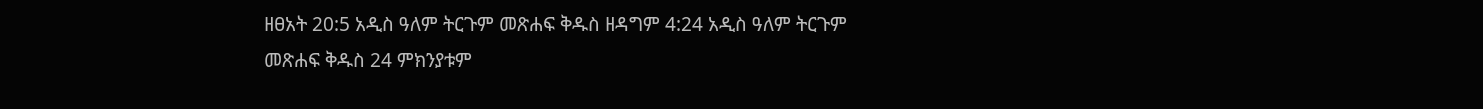ዘፀአት 20:5 አዲስ ዓለም ትርጉም መጽሐፍ ቅዱስ ዘዳግም 4:24 አዲስ ዓለም ትርጉም መጽሐፍ ቅዱስ 24 ምክንያቱም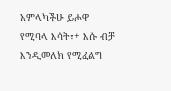አምላካችሁ ይሖዋ የሚባላ እሳት፣+ እሱ ብቻ እንዲመለክ የሚፈልግ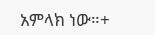አምላክ ነው።+